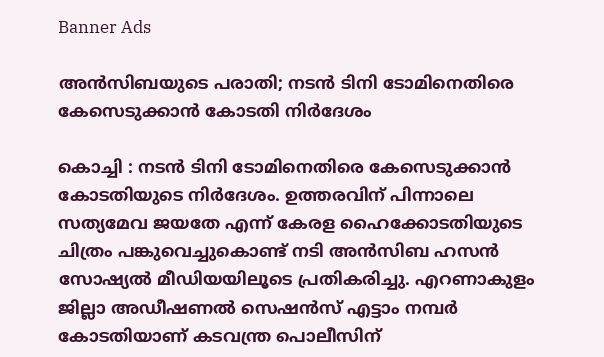Banner Ads

അൻസിബയുടെ പരാതി; നടൻ ടിനി ടോമിനെതിരെ കേസെടുക്കാൻ കോടതി നിർദേശം

കൊച്ചി : നടൻ ടിനി ടോമിനെതിരെ കേസെടുക്കാൻ കോടതിയുടെ നിർദേശം. ഉത്തരവിന് പിന്നാലെ സത്യമേവ ജയതേ എന്ന് കേരള ഹൈക്കോടതിയുടെ ചിത്രം പങ്കുവെച്ചുകൊണ്ട് നടി അൻസിബ ഹസൻ സോഷ്യൽ മീഡിയയിലൂടെ പ്രതികരിച്ചു. എറണാകുളം ജില്ലാ അഡീഷണൽ സെഷൻസ് എട്ടാം നമ്പർ കോടതിയാണ് കടവന്ത്ര പൊലീസിന്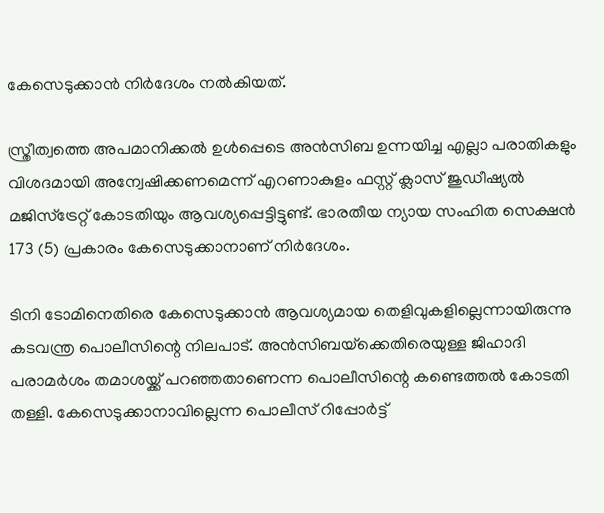കേസെടുക്കാൻ നിർദേശം നൽകിയത്.

സ്ത്രീത്വത്തെ അപമാനിക്കൽ ഉൾപ്പെടെ അൻസിബ ഉന്നയിച്ച എല്ലാ പരാതികളും വിശദമായി അന്വേഷിക്കണമെന്ന് എറണാകുളം ഫസ്റ്റ് ക്ലാസ് ജുഡീഷ്യൽ മജിസ്ട്രേറ്റ് കോടതിയും ആവശ്യപ്പെട്ടിട്ടുണ്ട്. ഭാരതീയ ന്യായ സംഹിത സെക്ഷൻ 173 (5) പ്രകാരം കേസെടുക്കാനാണ് നിർദേശം.

ടിനി ടോമിനെതിരെ കേസെടുക്കാൻ ആവശ്യമായ തെളിവുകളില്ലെന്നായിരുന്നു കടവന്ത്ര പൊലീസിന്റെ നിലപാട്. അൻസിബയ്‌ക്കെതിരെയുള്ള ജിഹാദി പരാമർശം തമാശയ്ക്ക് പറഞ്ഞതാണെന്ന പൊലീസിന്റെ കണ്ടെത്തൽ കോടതി തള്ളി. കേസെടുക്കാനാവില്ലെന്ന പൊലീസ് റിപ്പോർട്ട്‌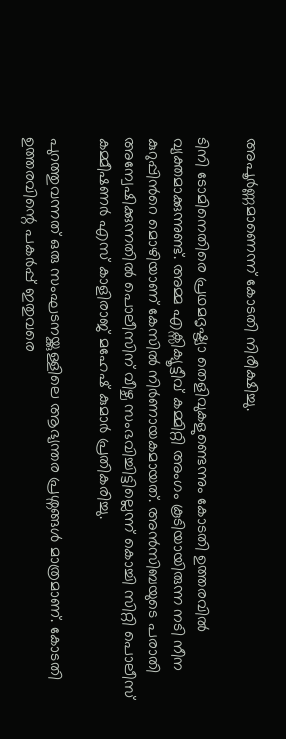അപൂർണ്ണമാണെന്ന് കോടതി നിരീക്ഷിച്ചു.

ടിനി ടോമിനെതിരെ പ്രഥമദൃഷ്ട്യാ തെളിവുകളുണ്ടെന്നും കോടതി ഉത്തരവിൽ വ്യക്തമാക്കുന്നുണ്ട്. അമ്മ എക്സിക്യൂട്ടീവ് കമ്മിറ്റി അംഗം കൂടിയായിരുന്ന നടി നീന കുറുപ്പിന്‍റെ മൊഴിയാണ് കേസില്‍ നിര്‍ണായകമായത്. അൻസിബയുടെ പരാതി അന്വേഷിക്കുന്നതിൽ പൊലീസിന് വീഴ്ച സംഭവിച്ചിട്ടില്ലെന്ന് കൊച്ചി സിറ്റി പൊലീസ് കമ്മീഷണർ എസ് കാളിരാജ് മഹേഷ് കുമാർ പ്രതികരിച്ചു.

പുറത്തുവന്നത് ഒരു സംഘടനയ്ക്കുള്ളിലെ ആഭ്യന്തര പ്രശ്നങ്ങൾ മാത്രമാണ്. കോടതി ഉത്തരവിന്റെ പകർപ്പ് ഇതുവരെ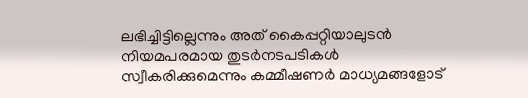ലഭിച്ചിട്ടില്ലെന്നും അത് കൈപ്പറ്റിയാലുടൻ നിയമപരമായ തുടർനടപടികൾ സ്വീകരിക്കുമെന്നും കമ്മീഷണർ മാധ്യമങ്ങളോട്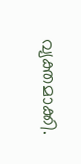വ്യക്തമാക്കി.